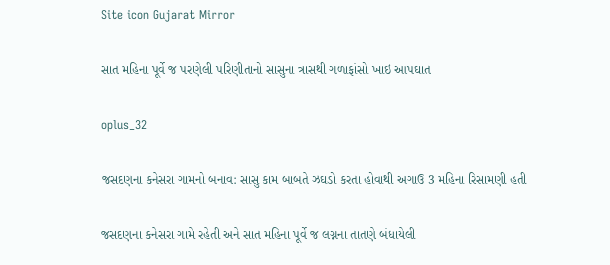Site icon Gujarat Mirror

સાત મહિના પૂર્વે જ પરણેલી પરિણીતાનો સાસુના ત્રાસથી ગળાફાંસો ખાઇ આપઘાત

oplus_32

જસદણના કનેસરા ગામનો બનાવ: સાસુ કામ બાબતે ઝઘડો કરતા હોવાથી અગાઉ 3 મહિના રિસામણી હતી

જસદણના કનેસરા ગામે રહેતી અને સાત મહિના પૂર્વે જ લગ્નના તાતણે બંધાયેલી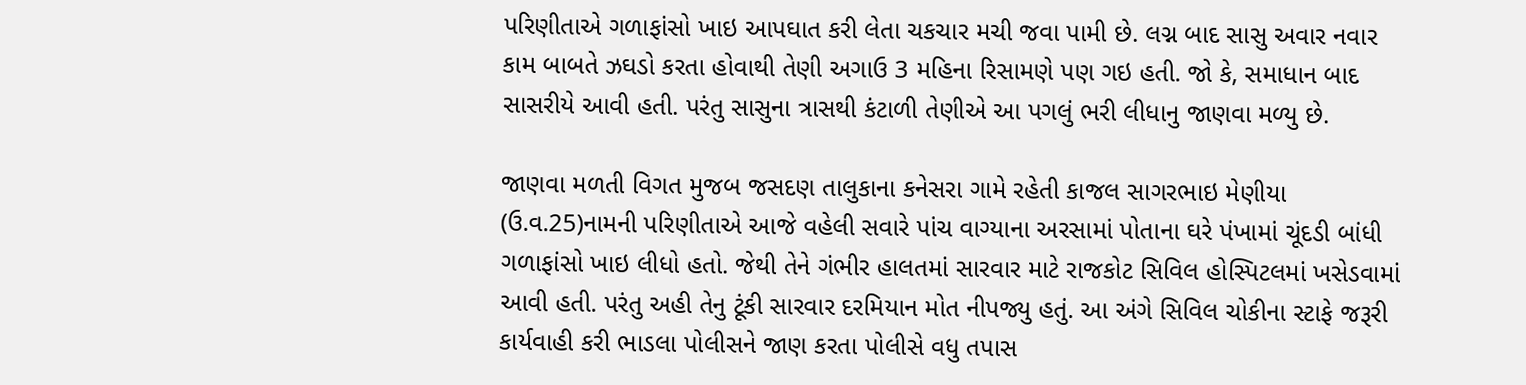પરિણીતાએ ગળાફાંસો ખાઇ આપઘાત કરી લેતા ચકચાર મચી જવા પામી છે. લગ્ન બાદ સાસુ અવાર નવાર કામ બાબતે ઝઘડો કરતા હોવાથી તેણી અગાઉ 3 મહિના રિસામણે પણ ગઇ હતી. જો કે, સમાધાન બાદ સાસરીયે આવી હતી. પરંતુ સાસુના ત્રાસથી કંટાળી તેણીએ આ પગલું ભરી લીધાનુ જાણવા મળ્યુ છે.

જાણવા મળતી વિગત મુજબ જસદણ તાલુકાના કનેસરા ગામે રહેતી કાજલ સાગરભાઇ મેણીયા (ઉ.વ.25)નામની પરિણીતાએ આજે વહેલી સવારે પાંચ વાગ્યાના અરસામાં પોતાના ઘરે પંખામાં ચૂંદડી બાંધી ગળાફાંસો ખાઇ લીધો હતો. જેથી તેને ગંભીર હાલતમાં સારવાર માટે રાજકોટ સિવિલ હોસ્પિટલમાં ખસેડવામાં આવી હતી. પરંતુ અહી તેનુ ટૂંકી સારવાર દરમિયાન મોત નીપજ્યુ હતું. આ અંગે સિવિલ ચોકીના સ્ટાફે જરૂરી કાર્યવાહી કરી ભાડલા પોલીસને જાણ કરતા પોલીસે વધુ તપાસ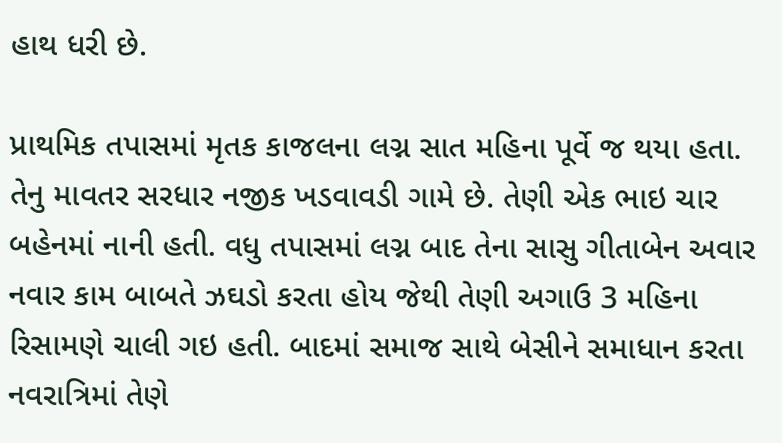હાથ ધરી છે.

પ્રાથમિક તપાસમાં મૃતક કાજલના લગ્ન સાત મહિના પૂર્વે જ થયા હતા. તેનુ માવતર સરધાર નજીક ખડવાવડી ગામે છે. તેણી એક ભાઇ ચાર બહેનમાં નાની હતી. વધુ તપાસમાં લગ્ન બાદ તેના સાસુ ગીતાબેન અવાર નવાર કામ બાબતે ઝઘડો કરતા હોય જેથી તેણી અગાઉ 3 મહિના રિસામણે ચાલી ગઇ હતી. બાદમાં સમાજ સાથે બેસીને સમાધાન કરતા નવરાત્રિમાં તેણે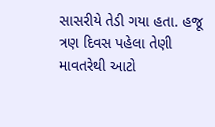સાસરીયે તેડી ગયા હતા. હજૂ ત્રણ દિવસ પહેલા તેણી માવતરેથી આટો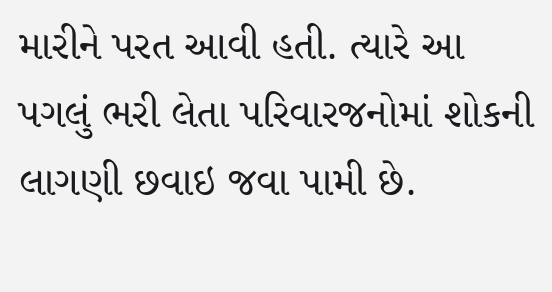મારીને પરત આવી હતી. ત્યારે આ પગલું ભરી લેતા પરિવારજનોમાં શોકની લાગણી છવાઇ જવા પામી છે.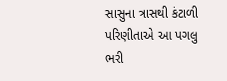સાસુના ત્રાસથી કંટાળી પરિણીતાએ આ પગલુ ભરી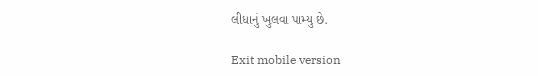લીધાનું ખુલવા પામ્યુ છે.

Exit mobile version